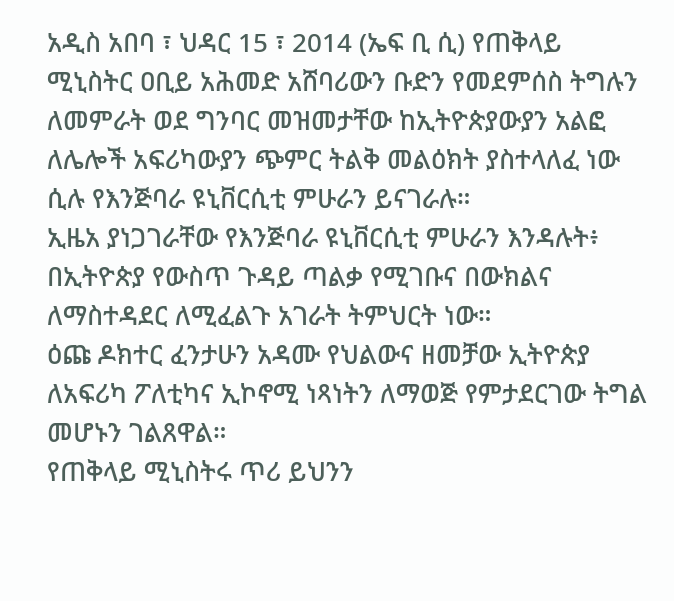አዲስ አበባ ፣ ህዳር 15 ፣ 2014 (ኤፍ ቢ ሲ) የጠቅላይ ሚኒስትር ዐቢይ አሕመድ አሸባሪውን ቡድን የመደምሰስ ትግሉን ለመምራት ወደ ግንባር መዝመታቸው ከኢትዮጵያውያን አልፎ ለሌሎች አፍሪካውያን ጭምር ትልቅ መልዕክት ያስተላለፈ ነው ሲሉ የእንጅባራ ዩኒቨርሲቲ ምሁራን ይናገራሉ።
ኢዜአ ያነጋገራቸው የእንጅባራ ዩኒቨርሲቲ ምሁራን እንዳሉት፥ በኢትዮጵያ የውስጥ ጉዳይ ጣልቃ የሚገቡና በውክልና ለማስተዳደር ለሚፈልጉ አገራት ትምህርት ነው።
ዕጩ ዶክተር ፈንታሁን አዳሙ የህልውና ዘመቻው ኢትዮጵያ ለአፍሪካ ፖለቲካና ኢኮኖሚ ነጻነትን ለማወጅ የምታደርገው ትግል መሆኑን ገልጸዋል።
የጠቅላይ ሚኒስትሩ ጥሪ ይህንን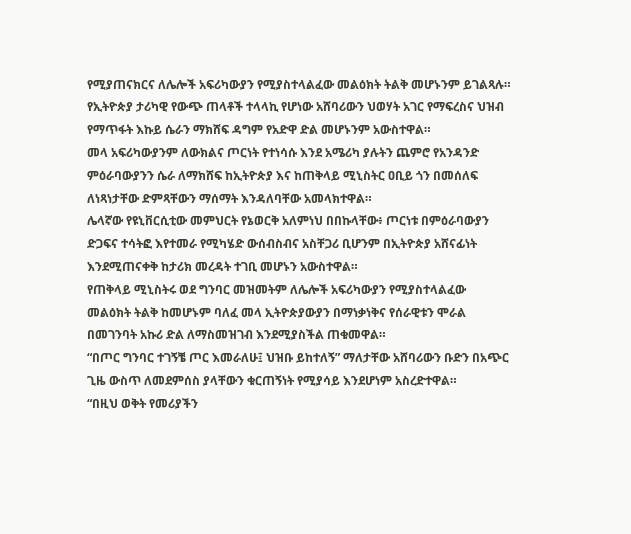የሚያጠናክርና ለሌሎች አፍሪካውያን የሚያስተላልፈው መልዕክት ትልቅ መሆኑንም ይገልጻሉ።
የኢትዮጵያ ታሪካዊ የውጭ ጠላቶች ተላላኪ የሆነው አሸባሪውን ህወሃት አገር የማፍረስና ህዝብ የማጥፋት እኩይ ሴራን ማክሸፍ ዳግም የአድዋ ድል መሆኑንም አውስተዋል።
መላ አፍሪካውያንም ለውክልና ጦርነት የተነሳሱ እንደ አሜሪካ ያሉትን ጨምሮ የአንዳንድ ምዕራባውያንን ሴራ ለማክሸፍ ከኢትዮጵያ እና ከጠቅላይ ሚኒስትር ዐቢይ ጎን በመሰለፍ ለነጻነታቸው ድምጻቸውን ማሰማት እንዳለባቸው አመላክተዋል።
ሌላኛው የዩኒቨርሲቲው መምህርት የኔወርቅ አለምነህ በበኩላቸው፥ ጦርነቱ በምዕራባውያን ድጋፍና ተሳትፎ እየተመራ የሚካሄድ ውሰብስብና አስቸጋሪ ቢሆንም በኢትዮጵያ አሸናፊነት እንደሚጠናቀቅ ከታሪክ መረዳት ተገቢ መሆኑን አውስተዋል።
የጠቅላይ ሚኒስትሩ ወደ ግንባር መዝመትም ለሌሎች አፍሪካውያን የሚያስተላልፈው መልዕክት ትልቅ ከመሆኑም ባለፈ መላ ኢትዮጵያውያን በማነቃነቅና የሰራዊቱን ሞራል በመገንባት አኩሪ ድል ለማስመዝገብ እንደሚያስችል ጠቁመዋል።
“በጦር ግንባር ተገኝቼ ጦር እመራለሁ፤ ህዝቡ ይከተለኝ” ማለታቸው አሸባሪውን ቡድን በአጭር ጊዜ ውስጥ ለመደምሰስ ያላቸውን ቁርጠኝነት የሚያሳይ እንደሆነም አስረድተዋል።
“በዚህ ወቅት የመሪያችን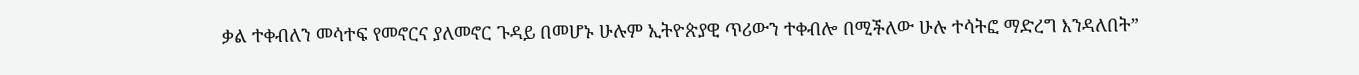ቃል ተቀብለን መሳተፍ የመኖርና ያለመኖር ጉዳይ በመሆኑ ሁሉም ኢትዮጵያዊ ጥሪውን ተቀብሎ በሚችለው ሁሉ ተሳትፎ ማድረግ እንዳለበት”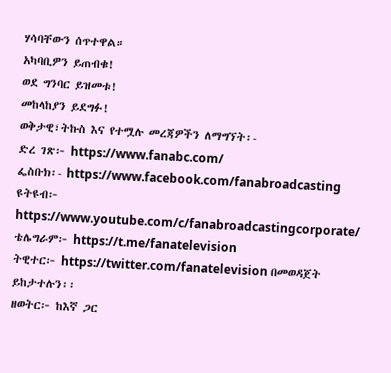ሃሳባቸውን ሰጥተዋል።
አካባቢዎን ይጠብቁ!
ወደ ግንባር ይዝመቱ!
መከላከያን ይደግፉ!
ወቅታዊ፣ትኩስ እና የተሟሉ መረጃዎችን ለማግኘት፡-
ድረ ገጽ፦ https://www.fanabc.com/
ፌስቡክ፡- https://www.facebook.com/fanabroadcasting
ዩትዩብ፦ https://www.youtube.com/c/fanabroadcastingcorporate/
ቴሌግራም፦ https://t.me/fanatelevision
ትዊተር፦ https://twitter.com/fanatelevision በመወዳጀት ይከታተሉን፡፡
ዘወትር፦ ከእኛ ጋር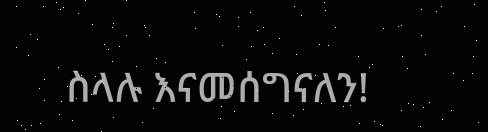ስላሉ እናመሰግናለን!